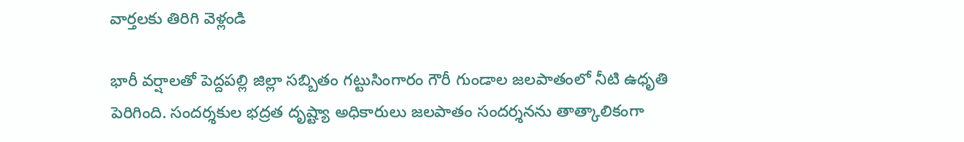వార్తలకు తిరిగి వెళ్లండి

భారీ వర్షాలతో పెద్దపల్లి జిల్లా సబ్బితం గట్టుసింగారం గౌరీ గుండాల జలపాతంలో నీటి ఉధృతి పెరిగింది. సందర్శకుల భద్రత దృష్ట్యా అధికారులు జలపాతం సందర్శనను తాత్కాలికంగా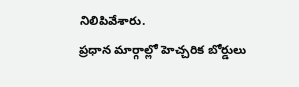నిలిపివేశారు.
ప్రధాన మార్గాల్లో హెచ్చరిక బోర్డులు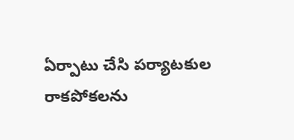ఏర్పాటు చేసి పర్యాటకుల రాకపోకలను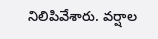నిలిపివేశారు. వర్షాల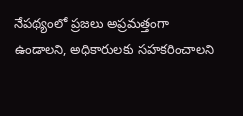నేపథ్యంలో ప్రజలు అప్రమత్తంగా ఉండాలని, అధికారులకు సహకరించాలని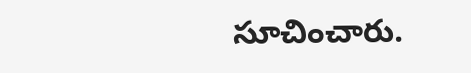సూచించారు.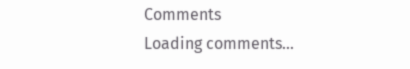Comments
Loading comments...